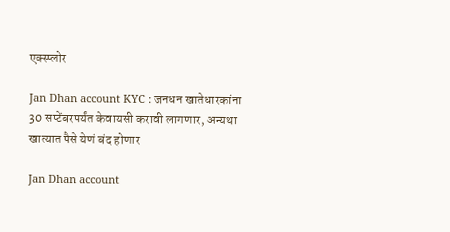एक्स्प्लोर

Jan Dhan account KYC : जनधन खातेधारकांना 30 सप्टेंबरपर्यंत केवायसी करावी लागणार, अन्यथा खात्यात पैसे येणं बंद होणार

Jan Dhan account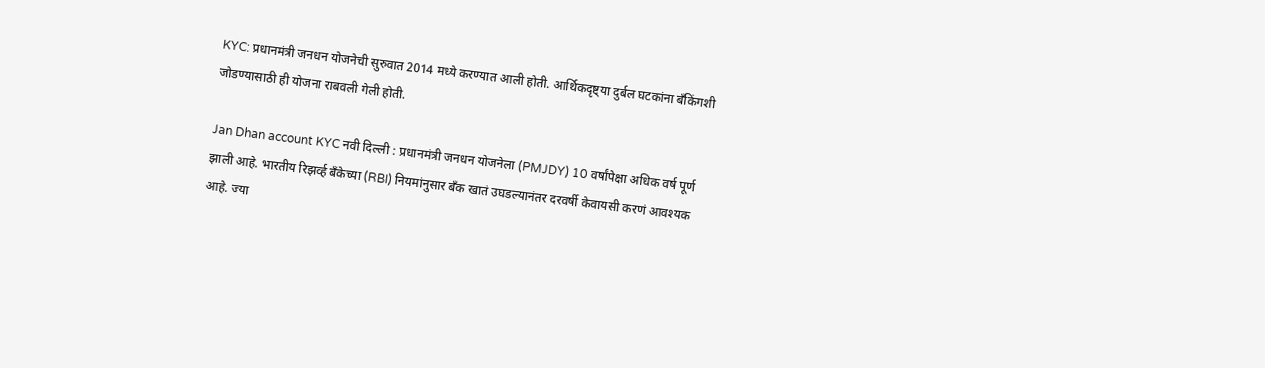KYC: प्रधानमंत्री जनधन योजनेची सुरुवात 2014 मध्ये करण्यात आली होती. आर्थिकदृष्ट्या दुर्बल घटकांना बँकिंगशी जोडण्यासाठी ही योजना राबवली गेली होती.

Jan Dhan account KYC नवी दिल्ली : प्रधानमंत्री जनधन योजनेला (PMJDY) 10 वर्षांपेक्षा अधिक वर्ष पूर्ण झाली आहे. भारतीय रिझर्व्ह बँकेच्या (RBI) नियमांनुसार बँक खातं उघडल्यानंतर दरवर्षी केवायसी करणं आवश्यक आहे. ज्या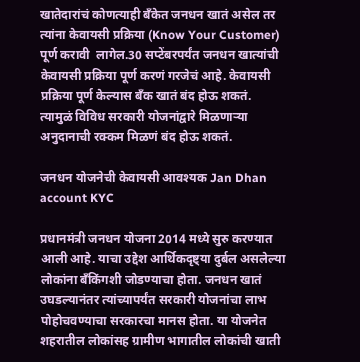खातेदारांचं कोणत्याही बँकेत जनधन खातं असेल तर त्यांना केवायसी प्रक्रिया (Know Your Customer) पूर्ण करावी  लागेल.30 सप्टेंबरपर्यंत जनधन खात्यांची केवायसी प्रक्रिया पूर्ण करणं गरजेचं आहे. केवायसी प्रक्रिया पूर्ण केल्यास बँक खातं बंद होऊ शकतं. त्यामुळं विविध सरकारी योजनांद्वारे मिळणाऱ्या अनुदानाची रक्कम मिळणं बंद होऊ शकतं.

जनधन योजनेची केवायसी आवश्यक Jan Dhan account KYC

प्रधानमंत्री जनधन योजना 2014 मध्ये सुरु करण्यात आली आहे. याचा उद्देश आर्थिकदृष्ट्या दुर्बल असलेल्या लोकांना बँकिंगशी जोडण्याचा होता. जनधन खातं उघडल्यानंतर त्यांच्यापर्यंत सरकारी योजनांचा लाभ पोहोचवण्याचा सरकारचा मानस होता. या योजनेत शहरातील लोकांसह ग्रामीण भागातील लोकांची खाती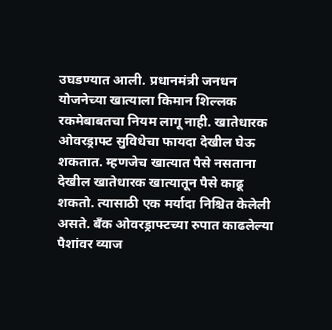उघडण्यात आली. प्रधानमंत्री जनधन योजनेच्या खात्याला किमान शिल्लक रकमेबाबतचा नियम लागू नाही. खातेधारक ओवरड्राफ्ट सुविधेचा फायदा देखील घेऊ शकतात. म्हणजेच खात्यात पैसे नसताना देखील खातेधारक खात्यातून पैसे काढू शकतो. त्यासाठी एक मर्यादा निश्चित केलेली असते. बँक ओवरड्राफ्टच्या रुपात काढलेल्या पैशांवर व्याज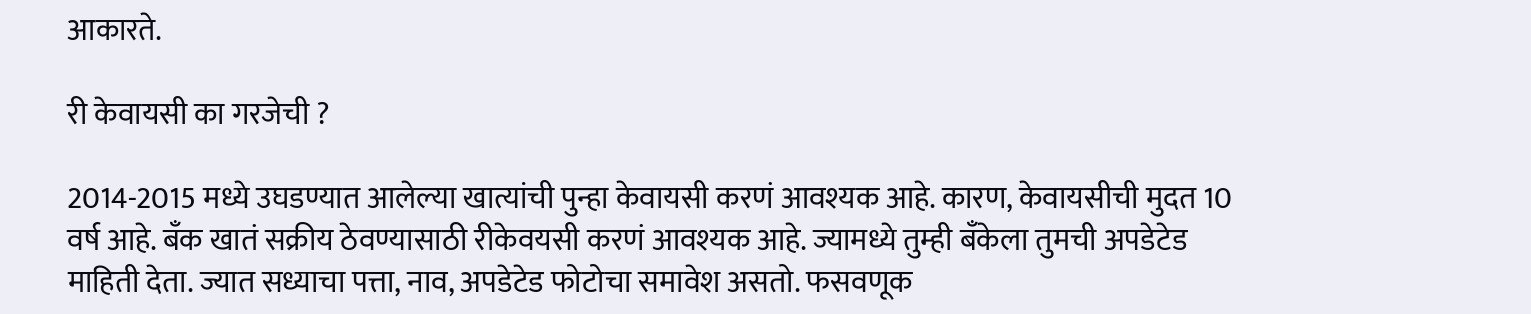आकारते.

री केवायसी का गरजेची ?

2014-2015 मध्ये उघडण्यात आलेल्या खात्यांची पुन्हा केवायसी करणं आवश्यक आहे. कारण, केवायसीची मुदत 10 वर्ष आहे. बँक खातं सक्रीय ठेवण्यासाठी रीकेवयसी करणं आवश्यक आहे. ज्यामध्ये तुम्ही बँकेला तुमची अपडेटेड माहिती देता. ज्यात सध्याचा पत्ता, नाव, अपडेटेड फोटोचा समावेश असतो. फसवणूक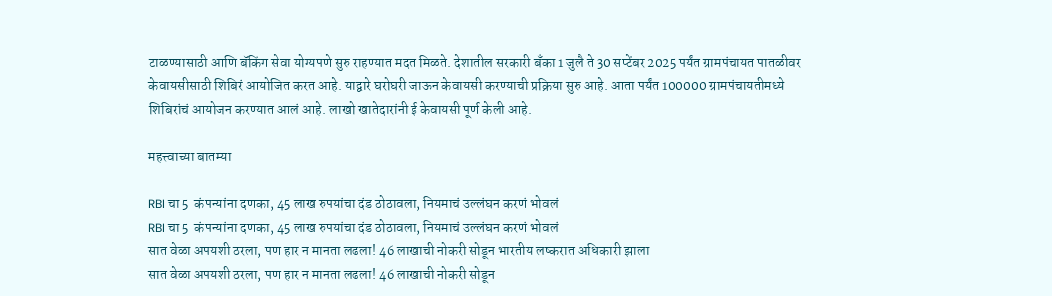टाळण्यासाठी आणि बॅकिंग सेवा योग्यपणे सुरु राहण्यात मदत मिळते. देशातील सरकारी बँका 1 जुलै ते 30 सप्टेंबर 2025 पर्यंत ग्रामपंचायत पातळीवर केवायसीसाठी शिबिरं आयोजित करत आहे. याद्वारे घरोघरी जाऊन केवायसी करण्याची प्रक्रिया सुरु आहे. आता पर्यंत 100000 ग्रामपंचायतीमध्ये शिबिरांचं आयोजन करण्यात आलं आहे. लाखो खातेदारांनी ई केवायसी पूर्ण केली आहे.

महत्त्वाच्या बातम्या

RBI चा 5  कंपन्यांना दणका, 45 लाख रुपयांचा दंड ठोठावला, नियमाचं उल्लंघन करणं भोवलं
RBI चा 5  कंपन्यांना दणका, 45 लाख रुपयांचा दंड ठोठावला, नियमाचं उल्लंघन करणं भोवलं
सात वेळा अपयशी ठरला, पण हार न मानता लढला! 46 लाखाची नोकरी सोडून भारतीय लष्करात अधिकारी झाला
सात वेळा अपयशी ठरला, पण हार न मानता लढला! 46 लाखाची नोकरी सोडून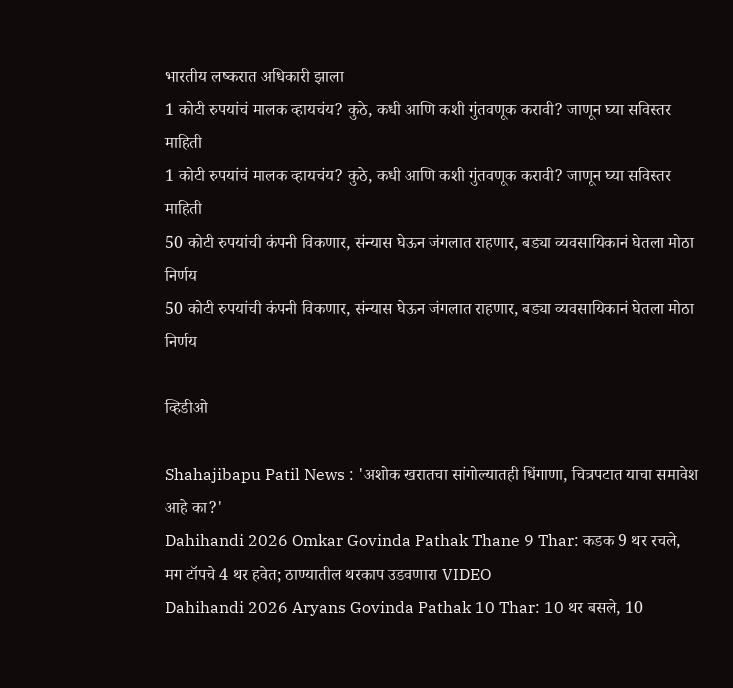भारतीय लष्करात अधिकारी झाला
1 कोटी रुपयांचं मालक व्हायचंय? कुठे, कधी आणि कशी गुंतवणूक करावी? जाणून घ्या सविस्तर माहिती
1 कोटी रुपयांचं मालक व्हायचंय? कुठे, कधी आणि कशी गुंतवणूक करावी? जाणून घ्या सविस्तर माहिती
50 कोटी रुपयांची कंपनी विकणार, संन्यास घेऊन जंगलात राहणार, बड्या व्यवसायिकानं घेतला मोठा निर्णय
50 कोटी रुपयांची कंपनी विकणार, संन्यास घेऊन जंगलात राहणार, बड्या व्यवसायिकानं घेतला मोठा निर्णय

व्हिडीओ

Shahajibapu Patil News : 'अशोक खरातचा सांगोल्यातही धिंगाणा, चित्रपटात याचा समावेश आहे का?'
Dahihandi 2026 Omkar Govinda Pathak Thane 9 Thar: कडक 9 थर रचले, मग टॉपचे 4 थर हवेत; ठाण्यातील थरकाप उडवणारा VIDEO
Dahihandi 2026 Aryans Govinda Pathak 10 Thar: 10 थर बसले, 10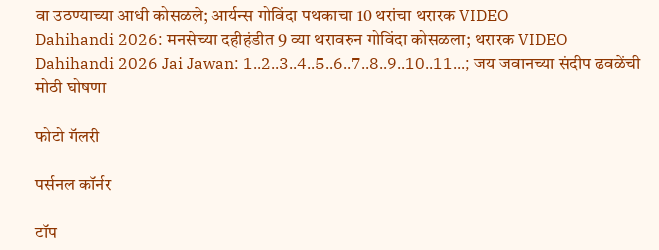वा उठण्याच्या आधी कोसळले; आर्यन्स गोविंदा पथकाचा 10 थरांचा थरारक VIDEO
Dahihandi 2026: मनसेच्या दहीहंडीत 9 व्या थरावरुन गोविंदा कोसळला; थरारक VIDEO
Dahihandi 2026 Jai Jawan: 1..2..3..4..5..6..7..8..9..10..11...; जय जवानच्या संदीप ढवळेंची मोठी घोषणा

फोटो गॅलरी

पर्सनल कॉर्नर

टॉप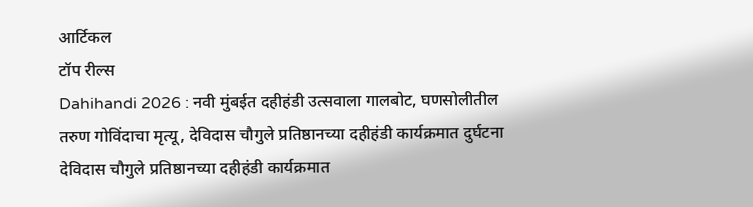आर्टिकल
टॉप रील्स
Dahihandi 2026 : नवी मुंबईत दहीहंडी उत्सवाला गालबोट, घणसोलीतील तरुण गोविंदाचा मृत्यू, देविदास चौगुले प्रतिष्ठानच्या दहीहंडी कार्यक्रमात दुर्घटना
देविदास चौगुले प्रतिष्ठानच्या दहीहंडी कार्यक्रमात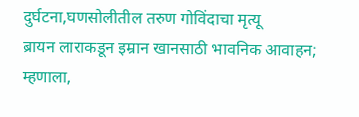दुर्घटना,घणसोलीतील तरुण गोविंदाचा मृत्यू
ब्रायन लाराकडून इम्रान खानसाठी भावनिक आवाहन; म्हणाला,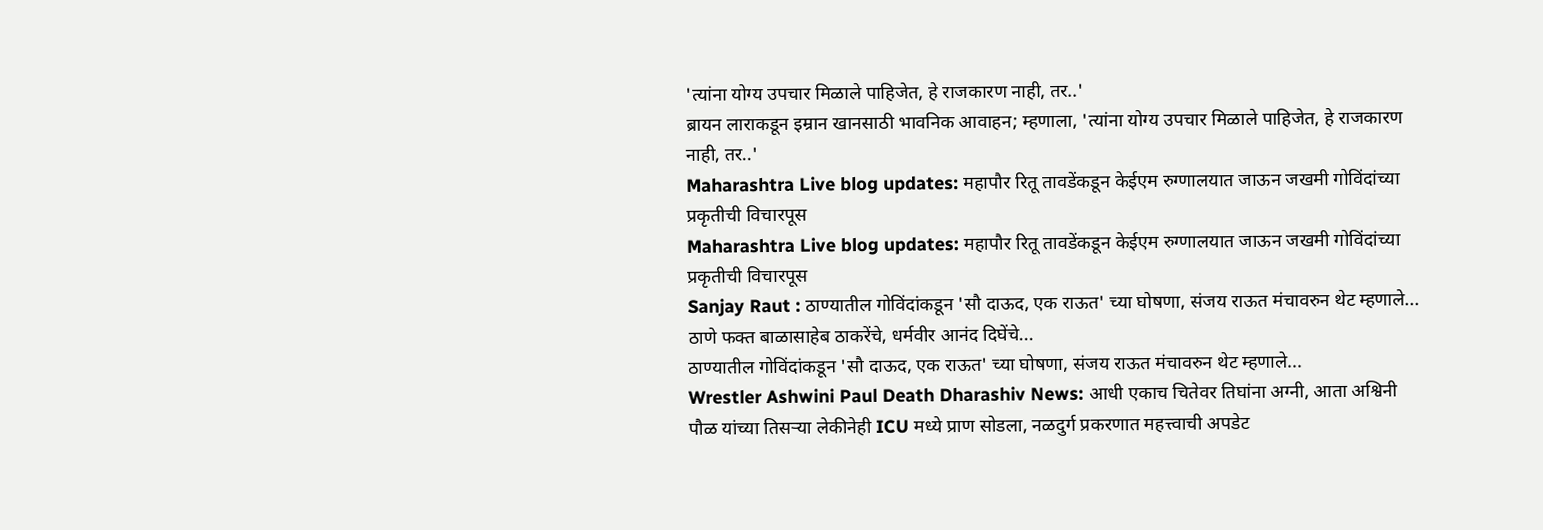'त्यांना योग्य उपचार मिळाले पाहिजेत, हे राजकारण नाही, तर..'
ब्रायन लाराकडून इम्रान खानसाठी भावनिक आवाहन; म्हणाला, 'त्यांना योग्य उपचार मिळाले पाहिजेत, हे राजकारण नाही, तर..'
Maharashtra Live blog updates: महापौर रितू तावडेंकडून केईएम रुग्णालयात जाऊन जखमी गोविंदांच्या प्रकृतीची विचारपूस
Maharashtra Live blog updates: महापौर रितू तावडेंकडून केईएम रुग्णालयात जाऊन जखमी गोविंदांच्या प्रकृतीची विचारपूस
Sanjay Raut : ठाण्यातील गोविंदांकडून 'सौ दाऊद, एक राऊत' च्या घोषणा, संजय राऊत मंचावरुन थेट म्हणाले... ठाणे फक्त बाळासाहेब ठाकरेंचे, धर्मवीर आनंद दिघेंचे...
ठाण्यातील गोविंदांकडून 'सौ दाऊद, एक राऊत' च्या घोषणा, संजय राऊत मंचावरुन थेट म्हणाले...
Wrestler Ashwini Paul Death Dharashiv News: आधी एकाच चितेवर तिघांना अग्नी, आता अश्विनी पौळ यांच्या तिसऱ्या लेकीनेही ICU मध्ये प्राण सोडला, नळदुर्ग प्रकरणात महत्त्वाची अपडेट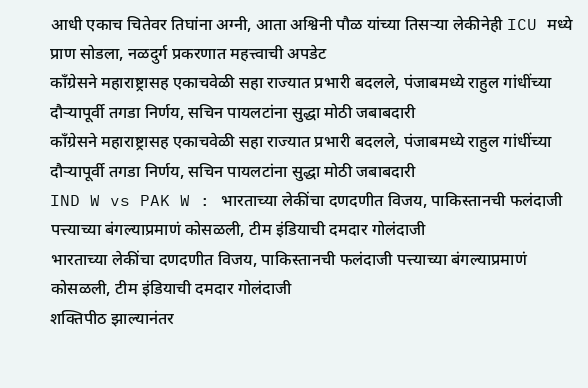आधी एकाच चितेवर तिघांना अग्नी, आता अश्विनी पौळ यांच्या तिसऱ्या लेकीनेही ICU मध्ये प्राण सोडला, नळदुर्ग प्रकरणात महत्त्वाची अपडेट
काँग्रेसने महाराष्ट्रासह एकाचवेळी सहा राज्यात प्रभारी बदलले, पंजाबमध्ये राहुल गांधींच्या दौऱ्यापूर्वी तगडा निर्णय, सचिन पायलटांना सुद्धा मोठी जबाबदारी
काँग्रेसने महाराष्ट्रासह एकाचवेळी सहा राज्यात प्रभारी बदलले, पंजाबमध्ये राहुल गांधींच्या दौऱ्यापूर्वी तगडा निर्णय, सचिन पायलटांना सुद्धा मोठी जबाबदारी
IND W vs PAK W : भारताच्या लेकींचा दणदणीत विजय, पाकिस्तानची फलंदाजी पत्त्याच्या बंगल्याप्रमाणं कोसळली, टीम इंडियाची दमदार गोलंदाजी
भारताच्या लेकींचा दणदणीत विजय, पाकिस्तानची फलंदाजी पत्त्याच्या बंगल्याप्रमाणं कोसळली, टीम इंडियाची दमदार गोलंदाजी
शक्तिपीठ झाल्यानंतर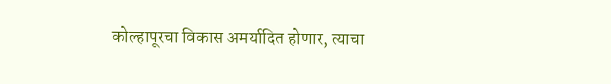कोल्हापूरचा विकास अमर्यादित होणार, त्याचा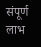संपूर्ण लाभ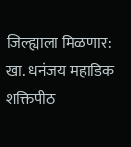जिल्ह्याला मिळणार: खा. धनंजय महाडिक
शक्तिपीठ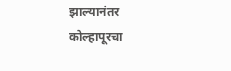झाल्यानंतर कोल्हापूरचा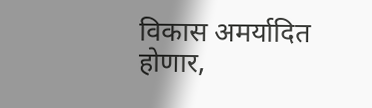विकास अमर्यादित होणार,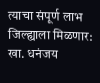त्याचा संपूर्ण लाभ जिल्ह्याला मिळणार: खा. धनंजय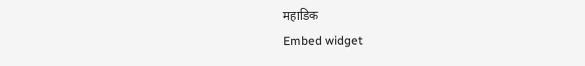महाडिक
Embed widget